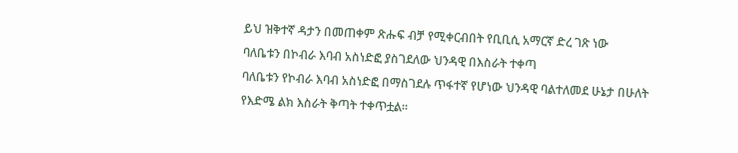ይህ ዝቅተኛ ዳታን በመጠቀም ጽሑፍ ብቻ የሚቀርብበት የቢቢሲ አማርኛ ድረ ገጽ ነው
ባለቤቱን በኮብራ እባብ አስነድፎ ያስገደለው ህንዳዊ በእስራት ተቀጣ
ባለቤቱን የኮብራ እባብ አስነድፎ በማስገደሉ ጥፋተኛ የሆነው ህንዳዊ ባልተለመደ ሁኔታ በሁለት የእድሜ ልክ እስራት ቅጣት ተቀጥቷል።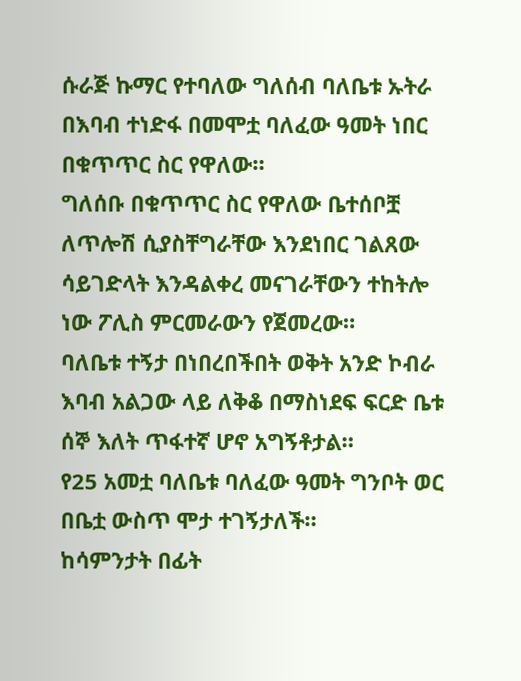ሱራጅ ኩማር የተባለው ግለሰብ ባለቤቱ ኡትራ በእባብ ተነድፋ በመሞቷ ባለፈው ዓመት ነበር በቁጥጥር ስር የዋለው።
ግለሰቡ በቁጥጥር ስር የዋለው ቤተሰቦቿ ለጥሎሽ ሲያስቸግራቸው እንደነበር ገልጸው ሳይገድላት እንዳልቀረ መናገራቸውን ተከትሎ ነው ፖሊስ ምርመራውን የጀመረው።
ባለቤቱ ተኝታ በነበረበችበት ወቅት አንድ ኮብራ እባብ አልጋው ላይ ለቅቆ በማስነደፍ ፍርድ ቤቱ ሰኞ እለት ጥፋተኛ ሆኖ አግኝቶታል።
የ25 አመቷ ባለቤቱ ባለፈው ዓመት ግንቦት ወር በቤቷ ውስጥ ሞታ ተገኝታለች።
ከሳምንታት በፊት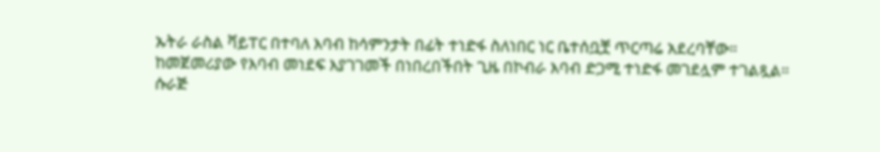ኡትራ ራስል ቫይፐር በተባለ እባብ ከሳምንታት በፊት ተነድፋ ስለነበር ነር ቤተሰቧቿ ጥርጣሬ አደረባቸው።
ከመጀመሪያው የእባብ መነደፍ እያገገመች በነበረበችበት ጊዜ በኮብራ እባብ ድጋሚ ተነድፋ መገደሏም ተገልጿል።
ሱራጅ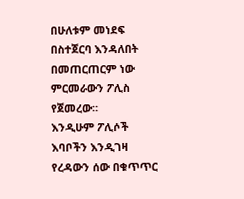በሁለቱም መነደፍ በስተጀርባ እንዳለበት በመጠርጠርም ነው ምርመራውን ፖሊስ የጀመረው።
እንዲሁም ፖሊሶች እባቦችን እንዲገዛ የረዳውን ሰው በቁጥጥር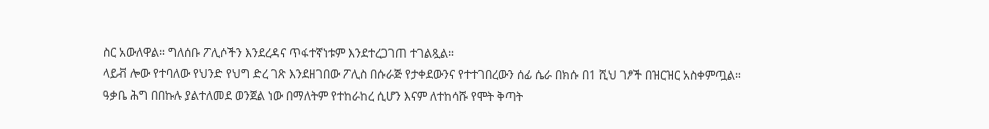ስር አውለዋል። ግለሰቡ ፖሊሶችን እንደረዳና ጥፋተኛነቱም እንደተረጋገጠ ተገልጿል።
ላይቭ ሎው የተባለው የህንድ የህግ ድረ ገጽ እንደዘገበው ፖሊስ በሱራጅ የታቀደውንና የተተገበረውን ሰፊ ሴራ በክሱ በ1 ሺህ ገፆች በዝርዝር አስቀምጧል።
ዓቃቤ ሕግ በበኩሉ ያልተለመደ ወንጀል ነው በማለትም የተከራከረ ሲሆን እናም ለተከሳሹ የሞት ቅጣት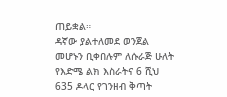ጠይቋል።
ዳኛው ያልተለመደ ወንጀል መሆኑን ቢቀበሉም ለሱራጅ ሁለት የእድሜ ልክ እስራትና 6 ሺህ 635 ዶላር የገንዘብ ቅጣት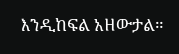እንዲከፍል አዘውታል።